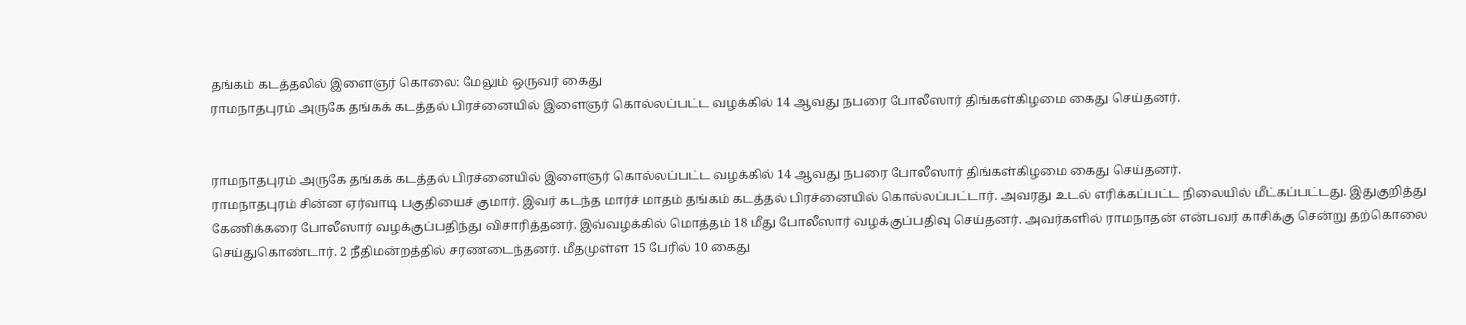தங்கம் கடத்தலில் இளைஞர் கொலை: மேலும் ஒருவர் கைது
ராமநாதபுரம் அருகே தங்கக் கடத்தல் பிரச்னையில் இளைஞர் கொல்லப்பட்ட வழக்கில் 14 ஆவது நபரை போலீஸார் திங்கள்கிழமை கைது செய்தனர்.


ராமநாதபுரம் அருகே தங்கக் கடத்தல் பிரச்னையில் இளைஞர் கொல்லப்பட்ட வழக்கில் 14 ஆவது நபரை போலீஸார் திங்கள்கிழமை கைது செய்தனர்.
ராமநாதபுரம் சின்ன ஏர்வாடி பகுதியைச் குமார். இவர் கடந்த மார்ச் மாதம் தங்கம் கடத்தல் பிரச்னையில் கொல்லப்பட்டார். அவரது உடல் எரிக்கப்பட்ட நிலையில் மீட்கப்பட்டது. இதுகுறித்து கேணிக்கரை போலீஸார் வழக்குப்பதிந்து விசாரித்தனர். இவ்வழக்கில் மொத்தம் 18 மீது போலீஸார் வழக்குப்பதிவு செய்தனர். அவர்களில் ராமநாதன் என்பவர் காசிக்கு சென்று தற்கொலை செய்துகொண்டார். 2 நீதிமன்றத்தில் சரணடைந்தனர். மீதமுள்ள 15 பேரில் 10 கைது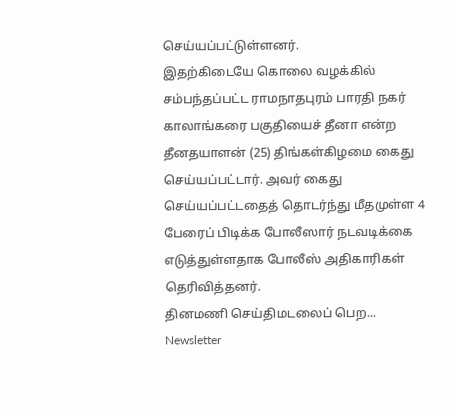செய்யப்பட்டுள்ளனர்.
இதற்கிடையே கொலை வழக்கில் சம்பந்தப்பட்ட ராமநாதபுரம் பாரதி நகர் காலாங்கரை பகுதியைச் தீனா என்ற தீனதயாளன் (25) திங்கள்கிழமை கைது செய்யப்பட்டார். அவர் கைது செய்யப்பட்டதைத் தொடர்ந்து மீதமுள்ள 4 பேரைப் பிடிக்க போலீஸார் நடவடிக்கை எடுத்துள்ளதாக போலீஸ் அதிகாரிகள் தெரிவித்தனர்.
தினமணி செய்திமடலைப் பெற... Newsletter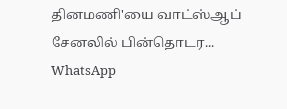தினமணி'யை வாட்ஸ்ஆப் சேனலில் பின்தொடர... WhatsApp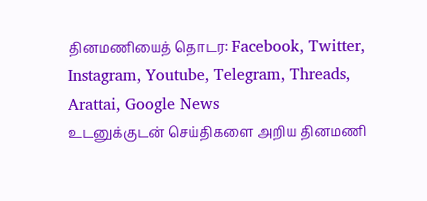தினமணியைத் தொடர: Facebook, Twitter, Instagram, Youtube, Telegram, Threads, Arattai, Google News
உடனுக்குடன் செய்திகளை அறிய தினமணி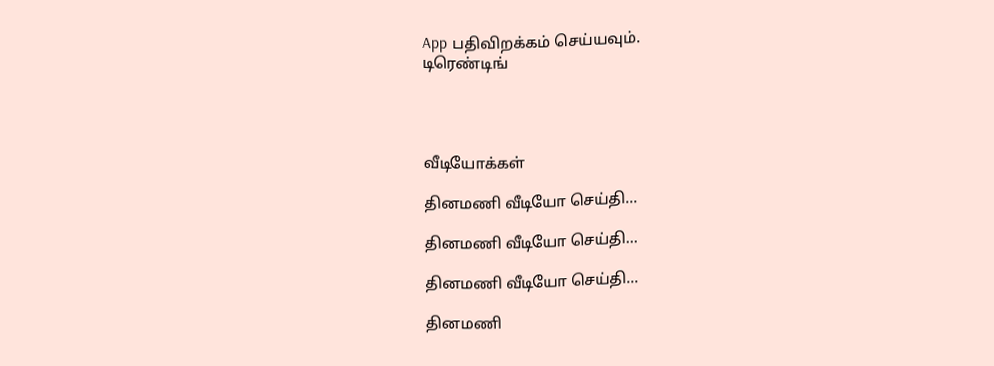App பதிவிறக்கம் செய்யவும்.
டிரெண்டிங்




வீடியோக்கள்

தினமணி வீடியோ செய்தி...

தினமணி வீடியோ செய்தி...

தினமணி வீடியோ செய்தி...

தினமணி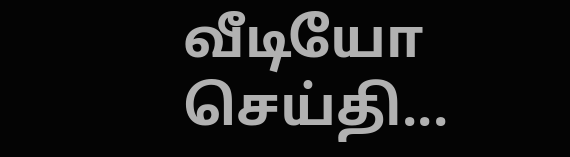வீடியோ செய்தி...